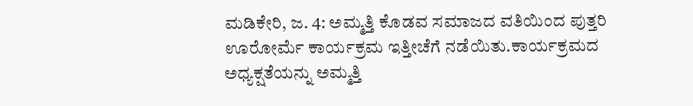ಮಡಿಕೇರಿ, ಜ. 4: ಅಮ್ಮತ್ತಿ ಕೊಡವ ಸಮಾಜದ ವತಿಯಿಂದ ಪುತ್ತರಿ ಊರೋರ್ಮೆ ಕಾರ್ಯಕ್ರಮ ಇತ್ತೀಚೆಗೆ ನಡೆಯಿತು.ಕಾರ್ಯಕ್ರಮದ ಅಧ್ಯಕ್ಷತೆಯನ್ನು ಅಮ್ಮತ್ತಿ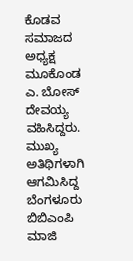ಕೊಡವ ಸಮಾಜದ ಅಧ್ಯಕ್ಷ ಮೂಕೊಂಡ ಎ. ಬೋಸ್ ದೇವಯ್ಯ ವಹಿಸಿದ್ದರು. ಮುಖ್ಯ ಅತಿಥಿಗಳಾಗಿ ಆಗಮಿಸಿದ್ದ ಬೆಂಗಳೂರು ಬಿಬಿಎಂಪಿ ಮಾಜಿ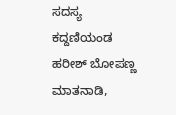ಸದಸ್ಯ ಕದ್ದಣಿಯಂಡ ಹರೀಶ್ ಬೋಪಣ್ಣ ಮಾತನಾಡಿ,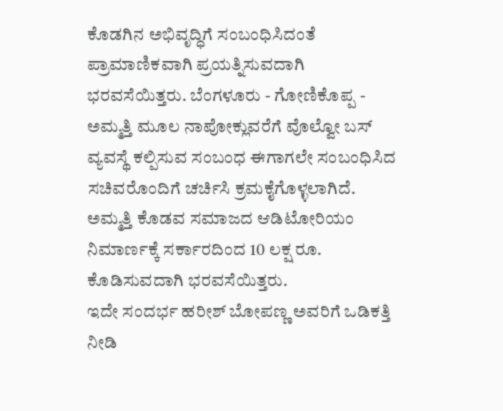ಕೊಡಗಿನ ಅಭಿವೃದ್ಧಿಗೆ ಸಂಬಂಧಿಸಿದಂತೆ ಪ್ರಾಮಾಣಿಕವಾಗಿ ಪ್ರಯತ್ನಿಸುವದಾಗಿ ಭರವಸೆಯಿತ್ತರು. ಬೆಂಗಳೂರು - ಗೋಣಿಕೊಪ್ಪ - ಅಮ್ಮತ್ತಿ ಮೂಲ ನಾಪೋಕ್ಲುವರೆಗೆ ವೊಲ್ವೋ ಬಸ್ ವ್ಯವಸ್ಥೆ ಕಲ್ಪಿಸುವ ಸಂಬಂಧ ಈಗಾಗಲೇ ಸಂಬಂಧಿಸಿದ ಸಚಿವರೊಂದಿಗೆ ಚರ್ಚಿಸಿ ಕ್ರಮಕೈಗೊಳ್ಳಲಾಗಿದೆ. ಅಮ್ಮತ್ತಿ ಕೊಡವ ಸಮಾಜದ ಆಡಿಟೋರಿಯಂ ನಿಮಾರ್ಣಕ್ಕೆ ಸರ್ಕಾರದಿಂದ 10 ಲಕ್ಷ ರೂ. ಕೊಡಿಸುವದಾಗಿ ಭರವಸೆಯಿತ್ತರು.
ಇದೇ ಸಂದರ್ಭ ಹರೀಶ್ ಬೋಪಣ್ಣ ಅವರಿಗೆ ಒಡಿಕತ್ತಿ ನೀಡಿ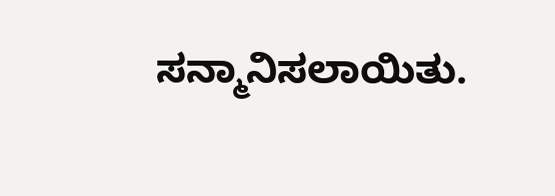ಸನ್ಮಾನಿಸಲಾಯಿತು.